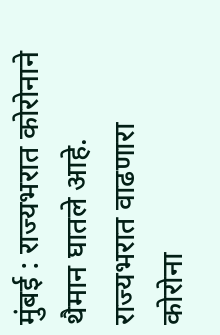मुंबई : राज्यभरात कोरोनाने थैमान घातले आहे. राज्यभरात वाढणारा कोरोना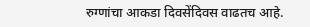रुग्णांचा आकडा दिवसेंदिवस वाढतच आहे.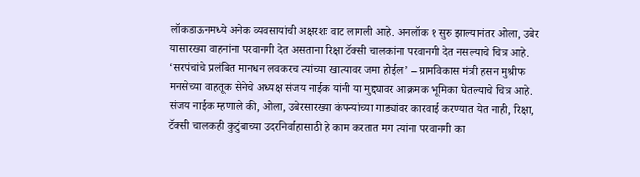लॉकडाऊनमध्ये अनेक व्यवसायांची अक्षरशः वाट लागली आहे. अनलॉक १ सुरु झाल्यानंतर ओला, उबेर यासारख्या वाहनांना परवानगी देत असताना रिक्षा टॅक्सी चालकांना परवानगी देत नसल्याचे चित्र आहे.
‘सरपंचांचे प्रलंबित मानधन लवकरच त्यांच्या खात्यावर जमा होईल’ – ग्रामविकास मंत्री हसन मुश्रीफ
मनसेच्या वाहतूक सेनेचे अध्यक्ष संजय नाईक यांनी या मुद्द्यावर आक्रमक भूमिका घेतल्याचे चित्र आहे. संजय नाईक म्हणाले की, ओला, उबेरसारख्या कंपन्यांच्या गाड्यांवर कारवाई करण्यात येत नाही, रिक्षा, टॅक्सी चालकही कुटुंबाच्या उदरनिर्वाहासाठी हे काम करतात मग त्यांना परवानगी का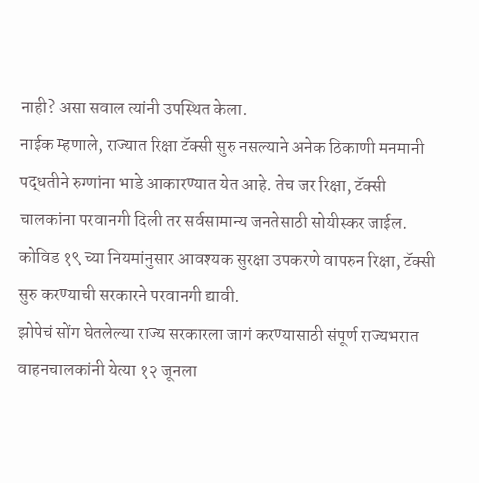नाही? असा सवाल त्यांनी उपस्थित केला.
नाईक म्हणाले, राज्यात रिक्षा टॅक्सी सुरु नसल्याने अनेक ठिकाणी मनमानी पद्धतीने रुग्णांना भाडे आकारण्यात येत आहे. तेच जर रिक्षा, टॅक्सी चालकांना परवानगी दिली तर सर्वसामान्य जनतेसाठी सोयीस्कर जाईल. कोविड १९ च्या नियमांनुसार आवश्यक सुरक्षा उपकरणे वापरुन रिक्षा, टॅक्सी सुरु करण्याची सरकारने परवानगी द्यावी.
झोपेचं सोंग घेतलेल्या राज्य सरकारला जागं करण्यासाठी संपूर्ण राज्यभरात वाहनचालकांनी येत्या १२ जूनला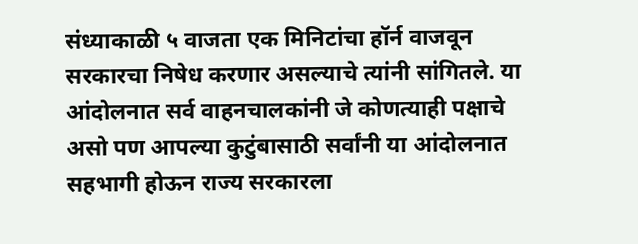संध्याकाळी ५ वाजता एक मिनिटांचा हॉर्न वाजवून सरकारचा निषेध करणार असल्याचे त्यांनी सांगितले. या आंदोलनात सर्व वाहनचालकांनी जे कोणत्याही पक्षाचे असो पण आपल्या कुटुंबासाठी सर्वांनी या आंदोलनात सहभागी होऊन राज्य सरकारला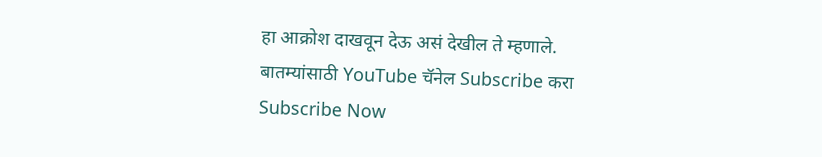हा आक्रोश दाखवून देऊ असं देखील ते म्हणाले.
बातम्यांसाठी YouTube चॅनेल Subscribe करा
Subscribe Now